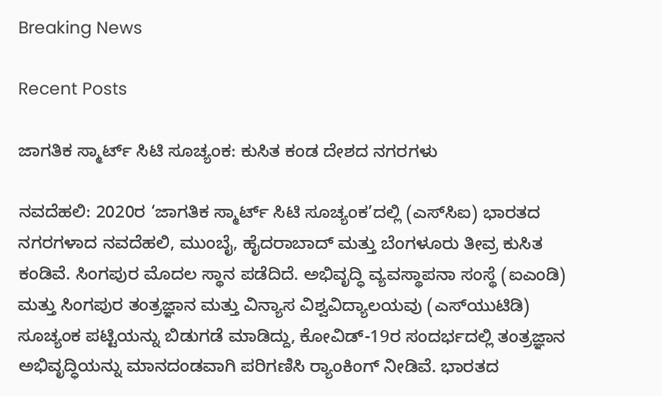Breaking News

Recent Posts

ಜಾಗತಿಕ ಸ್ಮಾರ್ಟ್‌ ಸಿಟಿ ಸೂಚ್ಯಂಕ: ಕುಸಿತ ಕಂಡ ದೇಶದ ನಗರಗಳು

ನವದೆಹಲಿ: 2020ರ ‘ಜಾಗತಿಕ ಸ್ಮಾರ್ಟ್‌ ಸಿಟಿ ಸೂಚ್ಯಂಕ’ದಲ್ಲಿ (ಎಸ್‌ಸಿಐ) ಭಾರತದ ನಗರಗಳಾದ ನವದೆಹಲಿ, ಮುಂಬೈ, ಹೈದರಾಬಾದ್‌ ಮತ್ತು ಬೆಂಗಳೂರು ತೀವ್ರ ಕುಸಿತ ಕಂಡಿವೆ. ಸಿಂಗಪುರ ಮೊದಲ ಸ್ಥಾನ ಪಡೆದಿದೆ. ಅಭಿವೃದ್ಧಿ ವ್ಯವಸ್ಥಾಪನಾ ಸಂಸ್ಥೆ (ಐಎಂಡಿ) ಮತ್ತು ಸಿಂಗಪುರ ತಂತ್ರಜ್ಞಾನ ಮತ್ತು ವಿನ್ಯಾಸ ವಿಶ್ವವಿದ್ಯಾಲಯವು (ಎಸ್‌ಯುಟಿಡಿ) ಸೂಚ್ಯಂಕ ಪಟ್ಟಿಯನ್ನು ಬಿಡುಗಡೆ ಮಾಡಿದ್ದು, ಕೋವಿಡ್‌-19ರ ಸಂದರ್ಭದಲ್ಲಿ ತಂತ್ರಜ್ಞಾನ ಅಭಿವೃದ್ಧಿಯನ್ನು ಮಾನದಂಡವಾಗಿ ಪರಿಗಣಿಸಿ ರ‍್ಯಾಂಕಿಂಗ್‌ ನೀಡಿವೆ. ಭಾರತದ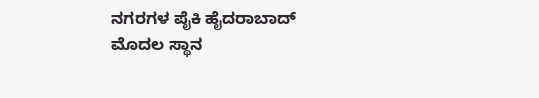ನಗರಗಳ ಪೈಕಿ ಹೈದರಾಬಾದ್ ಮೊದಲ ಸ್ಥಾನ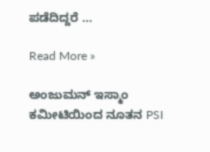ಪಡೆದಿದ್ದರೆ‌ …

Read More »

ಅಂಜುಮನ್ ಇಸ್ಮಾಂ ಕಮೀಟಿಯಿಂದ ನೂತನ PSI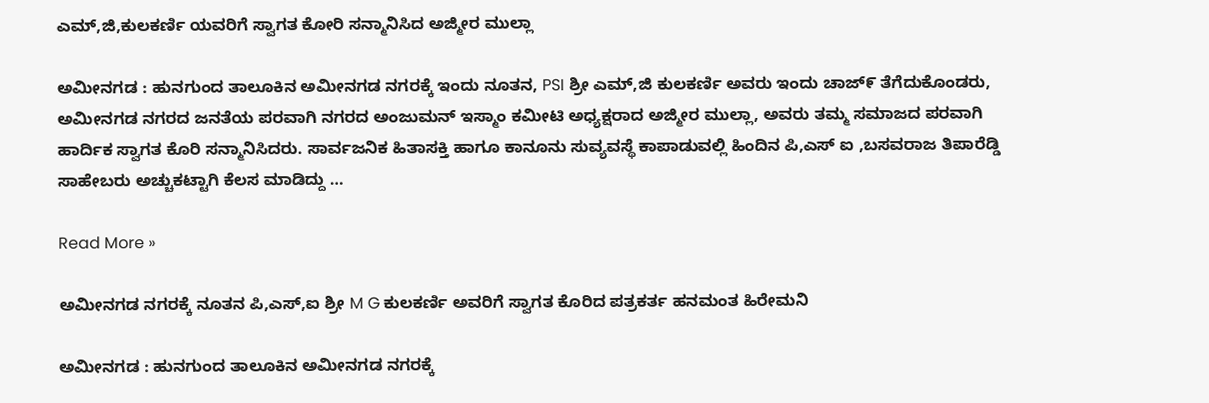ಎಮ್,ಜಿ,ಕುಲಕರ್ಣಿ ಯವರಿಗೆ ಸ್ವಾಗತ ಕೋರಿ ಸನ್ಮಾನಿಸಿದ ಅಜ್ಮೀರ ಮುಲ್ಲಾ

ಅಮೀನಗಡ : ಹುನಗುಂದ ತಾಲೂಕಿನ ಅಮೀನಗಡ ನಗರಕ್ಕೆ ಇಂದು ನೂತನ, PSI ಶ್ರೀ ಎಮ್,ಜಿ ಕುಲಕರ್ಣಿ ಅವರು ಇಂದು ಚಾಜ್೯ ತೆಗೆದುಕೊಂಡರು, ಅಮೀನಗಡ ನಗರದ ಜನತೆಯ ಪರವಾಗಿ ನಗರದ ಅಂಜುಮನ್ ಇಸ್ಮಾಂ ಕಮೀಟಿ ಅಧ್ಯಕ್ಷರಾದ ಅಜ್ಮೀರ ಮುಲ್ಲಾ, ಅವರು ತಮ್ಮ ಸಮಾಜದ ಪರವಾಗಿ ಹಾರ್ದಿಕ ಸ್ವಾಗತ ಕೊರಿ ಸನ್ಮಾನಿಸಿದರು. ಸಾರ್ವಜನಿಕ ಹಿತಾಸಕ್ತಿ ಹಾಗೂ ಕಾನೂನು ಸುವ್ಯವಸ್ಥೆ ಕಾಪಾಡುವಲ್ಲಿ ಹಿಂದಿನ ಪಿ,ಎಸ್ ಐ ,ಬಸವರಾಜ ತಿಪಾರೆಡ್ಡಿ ಸಾಹೇಬರು ಅಚ್ಚುಕಟ್ಟಾಗಿ ಕೆಲಸ ಮಾಡಿದ್ದು …

Read More »

ಅಮೀನಗಡ ನಗರಕ್ಕೆ ನೂತನ ಪಿ,ಎಸ್,ಐ ಶ್ರೀ M G ಕುಲಕರ್ಣಿ ಅವರಿಗೆ ಸ್ವಾಗತ ಕೊರಿದ ಪತ್ರಕರ್ತ ಹನಮಂತ ಹಿರೇಮನಿ

ಅಮೀನಗಡ : ಹುನಗುಂದ ತಾಲೂಕಿನ ಅಮೀನಗಡ ನಗರಕ್ಕೆ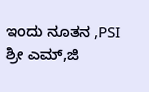ಇಂದು ನೂತನ ,PSI ಶ್ರೀ ಎಮ್,ಜಿ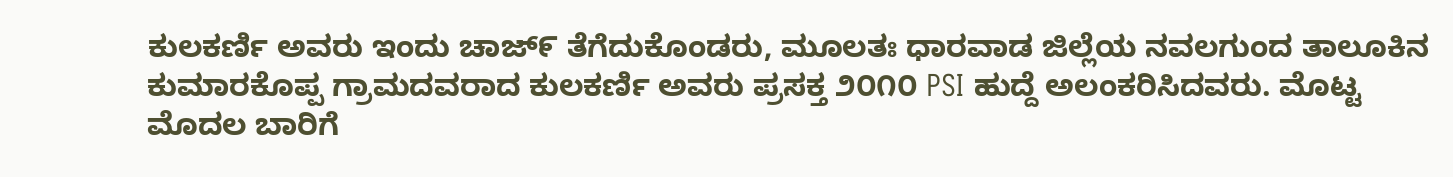ಕುಲಕರ್ಣಿ ಅವರು ಇಂದು ಚಾಜ್೯ ತೆಗೆದುಕೊಂಡರು, ಮೂಲತಃ ಧಾರವಾಡ ಜಿಲ್ಲೆಯ ನವಲಗುಂದ ತಾಲೂಕಿನ ಕುಮಾರಕೊಪ್ಪ ಗ್ರಾಮದವರಾದ ಕುಲಕರ್ಣಿ ಅವರು ಪ್ರಸಕ್ತ ೨೦೧೦ PSI ಹುದ್ದೆ ಅಲಂಕರಿಸಿದವರು. ಮೊಟ್ಟ ಮೊದಲ ಬಾರಿಗೆ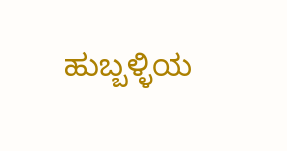ಹುಬ್ಬಳ್ಳಿಯ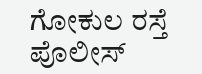ಗೋಕುಲ ರಸ್ತೆ ಪೊಲೀಸ್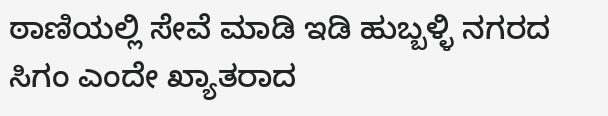ಠಾಣಿಯಲ್ಲಿ ಸೇವೆ ಮಾಡಿ ಇಡಿ ಹುಬ್ಬಳ್ಳಿ ನಗರದ ಸಿಗಂ ಎಂದೇ ಖ್ಯಾತರಾದ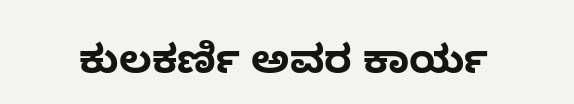ಕುಲಕರ್ಣಿ ಅವರ ಕಾರ್ಯ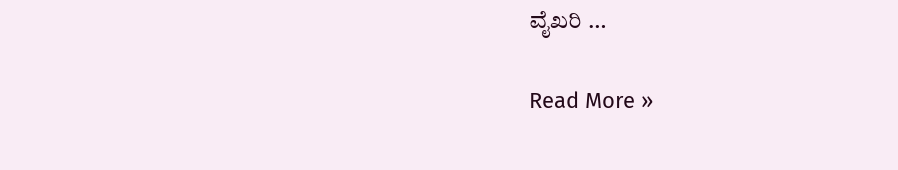ವೈಖರಿ …

Read More »